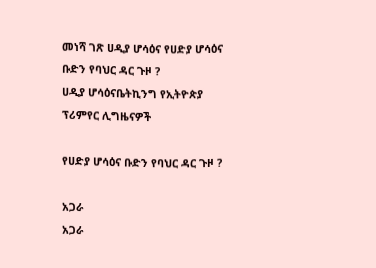መነሻ ገጽ ሀዲያ ሆሳዕና የሀድያ ሆሳዕና ቡድን የባህር ዳር ጉዞ ?
ሀዲያ ሆሳዕናቤትኪንግ የኢትዮጵያ ፕሪምየር ሊግዜናዎች

የሀድያ ሆሳዕና ቡድን የባህር ዳር ጉዞ ?

አጋራ
አጋራ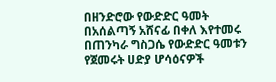በዘንድሮው የውድድር ዓመት በአሰልጣኝ አሸናፊ በቀለ እየተመሩ በጠንካራ ግስጋሴ የውድድር ዓመቱን የጀመሩት ሀድያ ሆሳዕናዎች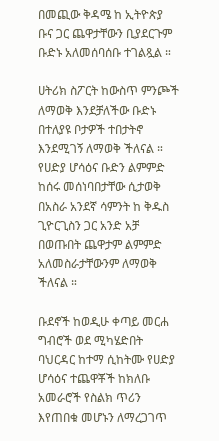በመጪው ቅዳሜ ከ ኢትዮጵያ ቡና ጋር ጨዋታቸውን ቢያደርጉም ቡድኑ አለመሰባሰቡ ተገልጿል ።

ሀትሪክ ስፖርት ከውስጥ ምንጮች ለማወቅ እንደቻለችው ቡድኑ በተለያዩ ቦታዎች ተበታትኖ እንደሚገኝ ለማወቅ ችለናል ። የሀድያ ሆሳዕና ቡድን ልምምድ ከሰሩ መሰነባበታቸው ሲታወቅ በአስራ አንደኛ ሳምንት ከ ቅዱስ ጊዮርጊስን ጋር አንድ አቻ በወጡበት ጨዋታም ልምምድ አለመስራታቸውንም ለማወቅ ችለናል ።

ቡደኖች ከወዲሁ ቀጣይ መርሐ ግብሮች ወደ ሚካሄድበት ባህርዳር ከተማ ሲከትሙ የሀድያ ሆሳዕና ተጨዋቾች ከክለቡ አመራሮች የስልክ ጥሪን እየጠበቁ መሆኑን ለማረጋገጥ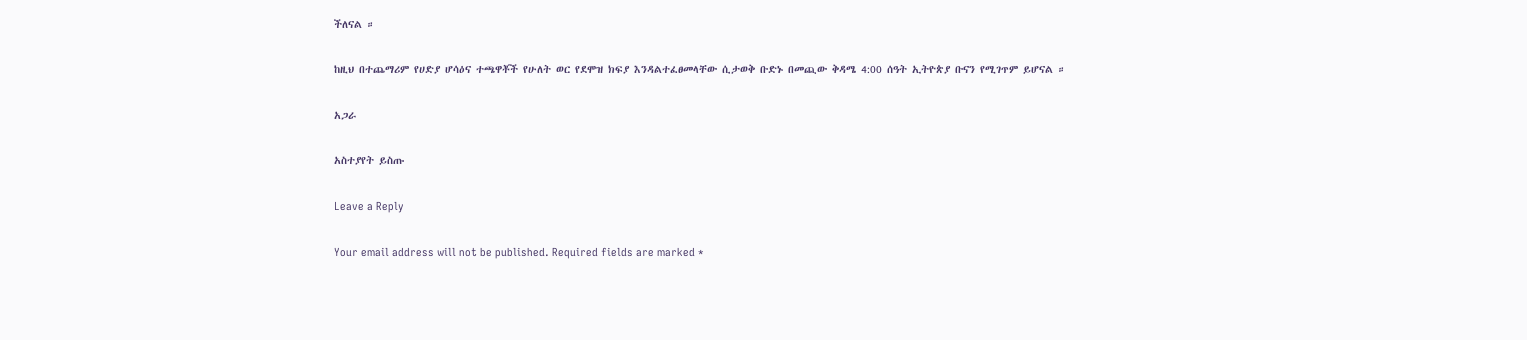ችለናል ።

ከዚህ በተጨማሪም የሀድያ ሆሳዕና ተጫዋቾች የሁለት ወር የደሞዝ ክፍያ እንዳልተፈፀመላቸው ሲታወቅ ቡድኑ በመጪው ቅዳሜ 4:00 ሰዓት ኢትዮጵያ ቡናን የሚገጥም ይሆናል ።

አጋራ

አስተያየት ይስጡ

Leave a Reply

Your email address will not be published. Required fields are marked *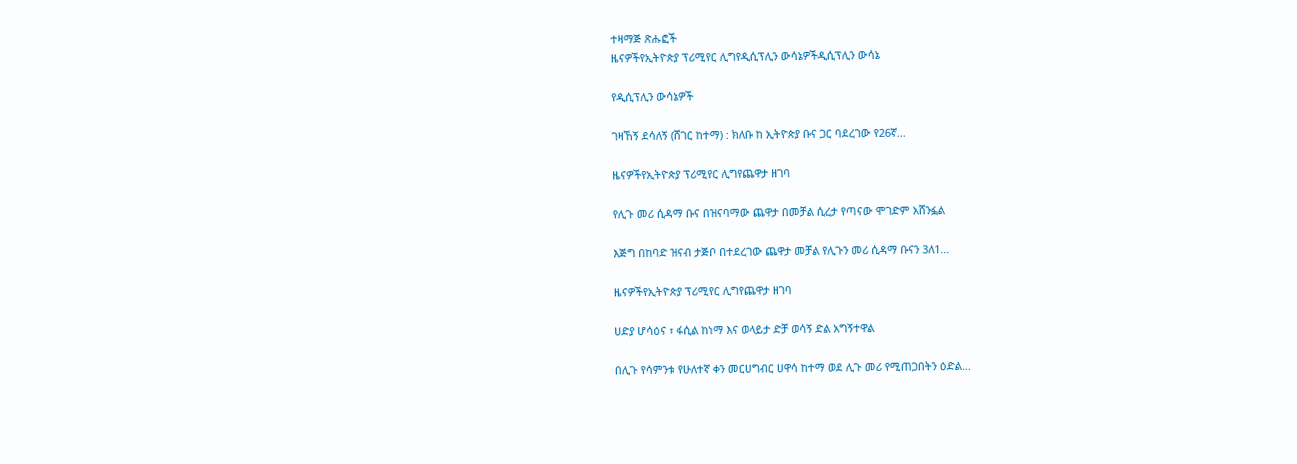ተዛማጅ ጽሑፎች
ዜናዎችየኢትዮጵያ ፕሪሚየር ሊግየዲሲፕሊን ውሳኔዎችዲሲፕሊን ውሳኔ

የዲሲፕሊን ውሳኔዎች

ገዛኸኝ ደሳለኝ (ሸገር ከተማ) : ክለቡ ከ ኢትዮጵያ ቡና ጋር ባደረገው የ26ኛ...

ዜናዎችየኢትዮጵያ ፕሪሚየር ሊግየጨዋታ ዘገባ

የሊጉ መሪ ሲዳማ ቡና በዝናባማው ጨዋታ በመቻል ሲረታ የጣናው ሞገድም አሸንፏል

እጅግ በከባድ ዝናብ ታጅቦ በተደረገው ጨዋታ መቻል የሊጉን መሪ ሲዳማ ቡናን 3ለ1...

ዜናዎችየኢትዮጵያ ፕሪሚየር ሊግየጨዋታ ዘገባ

ሀድያ ሆሳዕና ፣ ፋሲል ከነማ እና ወላይታ ድቻ ወሳኝ ድል አግኝተዋል

በሊጉ የሳምንቱ የሁለተኛ ቀን መርሀግብር ሀዋሳ ከተማ ወደ ሊጉ መሪ የሚጠጋበትን ዕድል...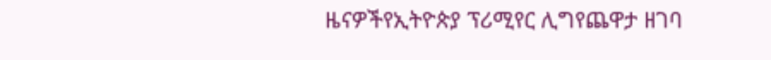ዜናዎችየኢትዮጵያ ፕሪሚየር ሊግየጨዋታ ዘገባ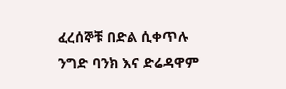ፈረሰኞቹ በድል ሲቀጥሉ ንግድ ባንክ እና ድሬዳዋም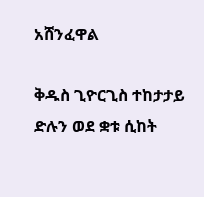አሸንፈዋል

ቅዱስ ጊዮርጊስ ተከታታይ ድሉን ወደ ቋቱ ሲከት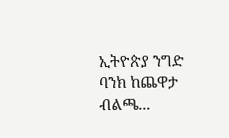ኢትዮጵያ ንግድ ባንክ ከጨዋታ ብልጫ...